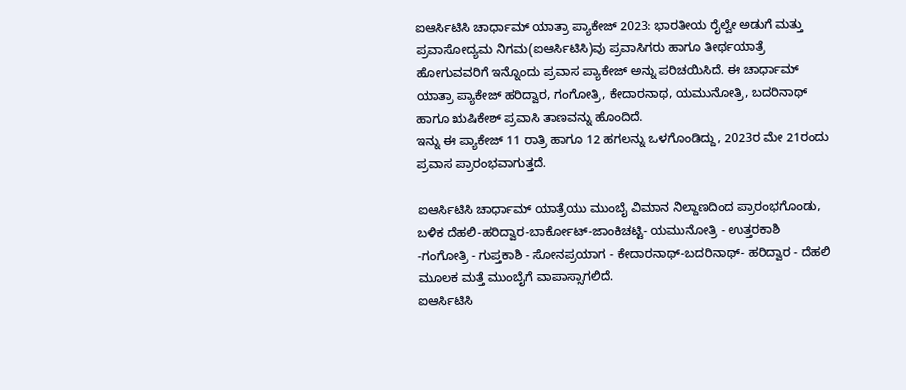ಐಆರ್ಸಿಟಿಸಿ ಚಾರ್ಧಾಮ್ ಯಾತ್ರಾ ಪ್ಯಾಕೇಜ್ 2023: ಭಾರತೀಯ ರೈಲ್ವೇ ಅಡುಗೆ ಮತ್ತು ಪ್ರವಾಸೋದ್ಯಮ ನಿಗಮ(ಐಆರ್ಸಿಟಿಸಿ)ವು ಪ್ರವಾಸಿಗರು ಹಾಗೂ ತೀರ್ಥಯಾತ್ರೆ ಹೋಗುವವರಿಗೆ ಇನ್ನೊಂದು ಪ್ರವಾಸ ಪ್ಯಾಕೇಜ್ ಅನ್ನು ಪರಿಚಯಿಸಿದೆ. ಈ ಚಾರ್ಧಾಮ್ ಯಾತ್ರಾ ಪ್ಯಾಕೇಜ್ ಹರಿದ್ವಾರ, ಗಂಗೋತ್ರಿ, ಕೇದಾರನಾಥ, ಯಮುನೋತ್ರಿ, ಬದರಿನಾಥ್ ಹಾಗೂ ಋಷಿಕೇಶ್ ಪ್ರವಾಸಿ ತಾಣವನ್ನು ಹೊಂದಿದೆ.
ಇನ್ನು ಈ ಪ್ಯಾಕೇಜ್ 11 ರಾತ್ರಿ ಹಾಗೂ 12 ಹಗಲನ್ನು ಒಳಗೊಂಡಿದ್ದು, 2023ರ ಮೇ 21ರಂದು ಪ್ರವಾಸ ಪ್ರಾರಂಭವಾಗುತ್ತದೆ.

ಐಆರ್ಸಿಟಿಸಿ ಚಾರ್ಧಾಮ್ ಯಾತ್ರೆಯು ಮುಂಬೈ ವಿಮಾನ ನಿಲ್ದಾಣದಿಂದ ಪ್ರಾರಂಭಗೊಂಡು, ಬಳಿಕ ದೆಹಲಿ-ಹರಿದ್ವಾರ-ಬಾರ್ಕೋಟ್-ಜಾಂಕಿಚಟ್ಟಿ- ಯಮುನೋತ್ರಿ - ಉತ್ತರಕಾಶಿ -ಗಂಗೋತ್ರಿ - ಗುಪ್ತಕಾಶಿ - ಸೋನಪ್ರಯಾಗ - ಕೇದಾರನಾಥ್-ಬದರಿನಾಥ್- ಹರಿದ್ವಾರ - ದೆಹಲಿ ಮೂಲಕ ಮತ್ತೆ ಮುಂಬೈಗೆ ವಾಪಾಸ್ಸಾಗಲಿದೆ.
ಐಆರ್ಸಿಟಿಸಿ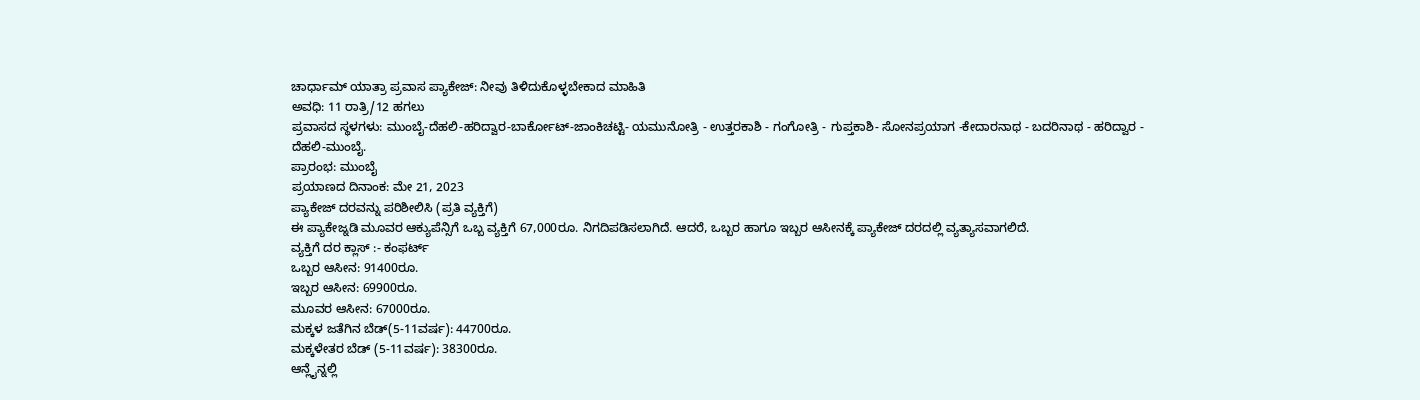ಚಾರ್ಧಾಮ್ ಯಾತ್ರಾ ಪ್ರವಾಸ ಪ್ಯಾಕೇಜ್: ನೀವು ತಿಳಿದುಕೊಳ್ಳಬೇಕಾದ ಮಾಹಿತಿ
ಅವಧಿ: 11 ರಾತ್ರಿ/12 ಹಗಲು
ಪ್ರವಾಸದ ಸ್ಥಳಗಳು: ಮುಂಬೈ-ದೆಹಲಿ-ಹರಿದ್ವಾರ-ಬಾರ್ಕೋಟ್-ಜಾಂಕಿಚಟ್ಟಿ- ಯಮುನೋತ್ರಿ - ಉತ್ತರಕಾಶಿ - ಗಂಗೋತ್ರಿ - ಗುಪ್ತಕಾಶಿ- ಸೋನಪ್ರಯಾಗ -ಕೇದಾರನಾಥ - ಬದರಿನಾಥ - ಹರಿದ್ವಾರ - ದೆಹಲಿ-ಮುಂಬೈ.
ಪ್ರಾರಂಭ: ಮುಂಬೈ
ಪ್ರಯಾಣದ ದಿನಾಂಕ: ಮೇ 21, 2023
ಪ್ಯಾಕೇಜ್ ದರವನ್ನು ಪರಿಶೀಲಿಸಿ (ಪ್ರತಿ ವ್ಯಕ್ತಿಗೆ)
ಈ ಪ್ಯಾಕೇಜ್ನಡಿ ಮೂವರ ಆಕ್ಯುಪೆನ್ಸಿಗೆ ಒಬ್ಬ ವ್ಯಕ್ತಿಗೆ 67,000ರೂ. ನಿಗದಿಪಡಿಸಲಾಗಿದೆ. ಆದರೆ, ಒಬ್ಬರ ಹಾಗೂ ಇಬ್ಬರ ಆಸೀನಕ್ಕೆ ಪ್ಯಾಕೇಜ್ ದರದಲ್ಲಿ ವ್ಯತ್ಯಾಸವಾಗಲಿದೆ.
ವ್ಯಕ್ತಿಗೆ ದರ ಕ್ಲಾಸ್ :- ಕಂಫರ್ಟ್
ಒಬ್ಬರ ಆಸೀನ: 91400ರೂ.
ಇಬ್ಬರ ಆಸೀನ: 69900ರೂ.
ಮೂವರ ಆಸೀನ: 67000ರೂ.
ಮಕ್ಕಳ ಜತೆಗಿನ ಬೆಡ್(5-11ವರ್ಷ): 44700ರೂ.
ಮಕ್ಕಳೇತರ ಬೆಡ್ (5-11ವರ್ಷ): 38300ರೂ.
ಆನ್ಲೈನ್ನಲ್ಲಿ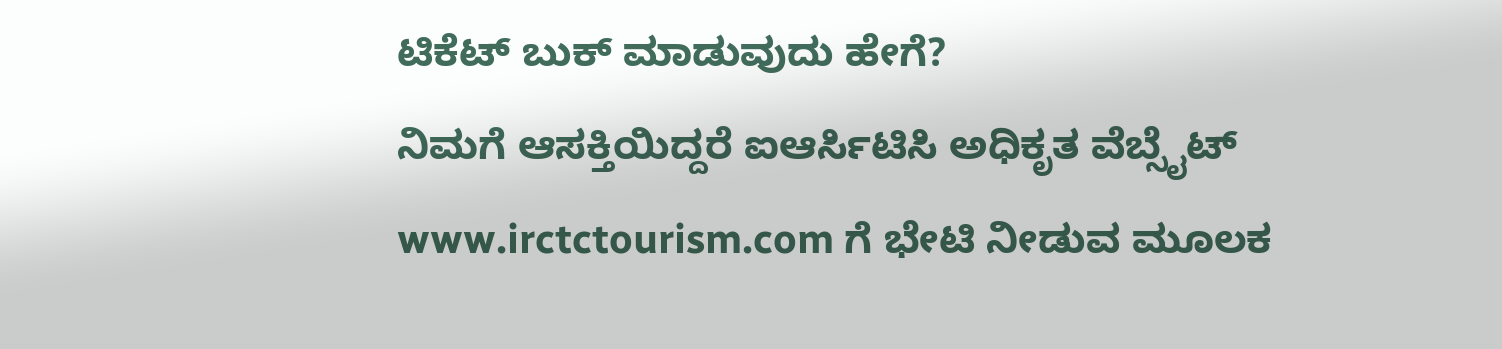ಟಿಕೆಟ್ ಬುಕ್ ಮಾಡುವುದು ಹೇಗೆ?
ನಿಮಗೆ ಆಸಕ್ತಿಯಿದ್ದರೆ ಐಆರ್ಸಿಟಿಸಿ ಅಧಿಕೃತ ವೆಬ್ಸೈಟ್ www.irctctourism.com ಗೆ ಭೇಟಿ ನೀಡುವ ಮೂಲಕ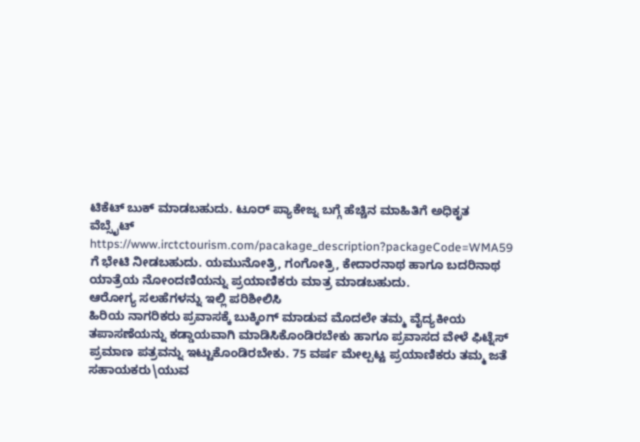ಟಿಕೆಟ್ ಬುಕ್ ಮಾಡಬಹುದು. ಟೂರ್ ಪ್ಯಾಕೇಜ್ನ ಬಗ್ಗೆ ಹೆಚ್ಚಿನ ಮಾಹಿತಿಗೆ ಅಧಿಕೃತ ವೆಬ್ಸೈಟ್ https://www.irctctourism.com/pacakage_description?packageCode=WMA59 ಗೆ ಭೇಟಿ ನೀಡಬಹುದು. ಯಮುನೋತ್ರಿ, ಗಂಗೋತ್ರಿ, ಕೇದಾರನಾಥ ಹಾಗೂ ಬದರಿನಾಥ ಯಾತ್ರೆಯ ನೋಂದಣಿಯನ್ನು ಪ್ರಯಾಣಿಕರು ಮಾತ್ರ ಮಾಡಬಹುದು.
ಆರೋಗ್ಯ ಸಲಹೆಗಳನ್ನು ಇಲ್ಲಿ ಪರಿಶೀಲಿಸಿ
ಹಿರಿಯ ನಾಗರಿಕರು ಪ್ರವಾಸಕ್ಕೆ ಬುಕ್ಕಿಂಗ್ ಮಾಡುವ ಮೊದಲೇ ತಮ್ಮ ವೈದ್ಯಕೀಯ ತಪಾಸಣೆಯನ್ನು ಕಡ್ಡಾಯವಾಗಿ ಮಾಡಿಸಿಕೊಂಡಿರಬೇಕು ಹಾಗೂ ಪ್ರವಾಸದ ವೇಳೆ ಫಿಟ್ನೆಸ್ ಪ್ರಮಾಣ ಪತ್ರವನ್ನು ಇಟ್ಟುಕೊಂಡಿರಬೇಕು. 75 ವರ್ಷ ಮೇಲ್ಪಟ್ಟ ಪ್ರಯಾಣಿಕರು ತಮ್ಮ ಜತೆ ಸಹಾಯಕರು\ಯುವ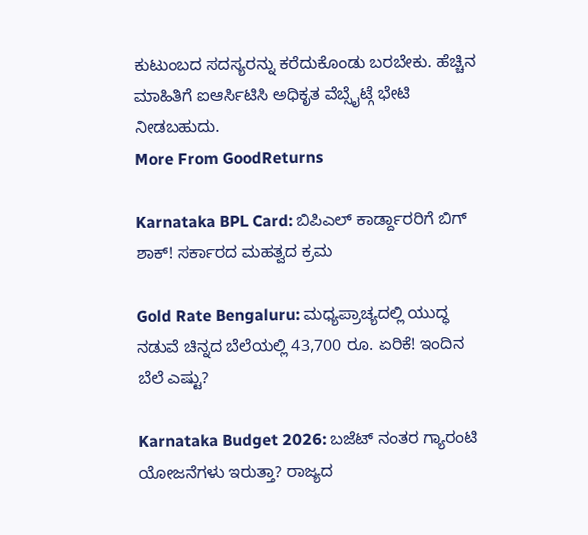ಕುಟುಂಬದ ಸದಸ್ಯರನ್ನು ಕರೆದುಕೊಂಡು ಬರಬೇಕು. ಹೆಚ್ಚಿನ ಮಾಹಿತಿಗೆ ಐಆರ್ಸಿಟಿಸಿ ಅಧಿಕೃತ ವೆಬ್ಸೈಟ್ಗೆ ಭೇಟಿ ನೀಡಬಹುದು.
More From GoodReturns

Karnataka BPL Card: ಬಿಪಿಎಲ್ ಕಾರ್ಡ್ದಾರರಿಗೆ ಬಿಗ್ ಶಾಕ್! ಸರ್ಕಾರದ ಮಹತ್ವದ ಕ್ರಮ

Gold Rate Bengaluru: ಮಧ್ಯಪ್ರಾಚ್ಯದಲ್ಲಿ ಯುದ್ಧ ನಡುವೆ ಚಿನ್ನದ ಬೆಲೆಯಲ್ಲಿ 43,700 ರೂ. ಏರಿಕೆ! ಇಂದಿನ ಬೆಲೆ ಎಷ್ಟು?

Karnataka Budget 2026: ಬಜೆಟ್ ನಂತರ ಗ್ಯಾರಂಟಿ ಯೋಜನೆಗಳು ಇರುತ್ತಾ? ರಾಜ್ಯದ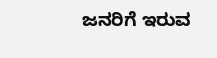ಜನರಿಗೆ ಇರುವ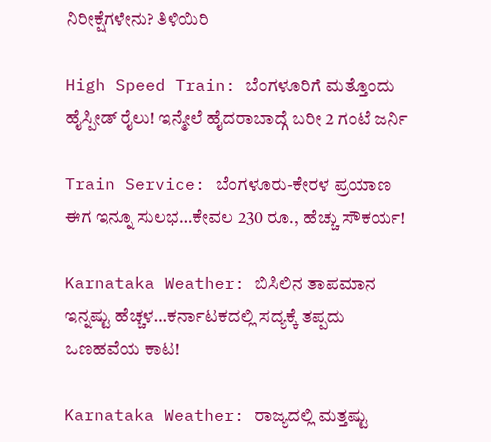ನಿರೀಕ್ಷೆಗಳೇನು? ತಿಳಿಯಿರಿ

High Speed Train: ಬೆಂಗಳೂರಿಗೆ ಮತ್ತೊಂದು ಹೈಸ್ಪೀಡ್ ರೈಲು! ಇನ್ಮೇಲೆ ಹೈದರಾಬಾದ್ಗೆ ಬರೀ 2 ಗಂಟೆ ಜರ್ನಿ

Train Service: ಬೆಂಗಳೂರು-ಕೇರಳ ಪ್ರಯಾಣ ಈಗ ಇನ್ನೂ ಸುಲಭ…ಕೇವಲ 230 ರೂ., ಹೆಚ್ಚು ಸೌಕರ್ಯ!

Karnataka Weather: ಬಿಸಿಲಿನ ತಾಪಮಾನ ಇನ್ನಷ್ಟು ಹೆಚ್ಚಳ…ಕರ್ನಾಟಕದಲ್ಲಿ ಸದ್ಯಕ್ಕೆ ತಪ್ಪದು ಒಣಹವೆಯ ಕಾಟ!

Karnataka Weather: ರಾಜ್ಯದಲ್ಲಿ ಮತ್ತಷ್ಟು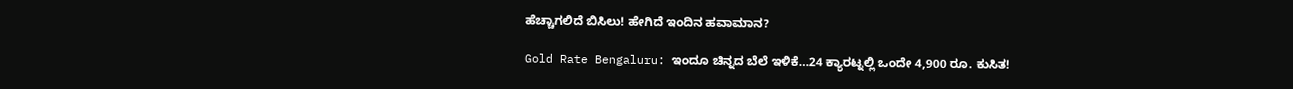ಹೆಚ್ಚಾಗಲಿದೆ ಬಿಸಿಲು! ಹೇಗಿದೆ ಇಂದಿನ ಹವಾಮಾನ?

Gold Rate Bengaluru: ಇಂದೂ ಚಿನ್ನದ ಬೆಲೆ ಇಳಿಕೆ…24 ಕ್ಯಾರಟ್ನಲ್ಲಿ ಒಂದೇ 4,900 ರೂ. ಕುಸಿತ!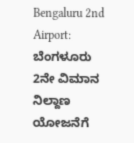Bengaluru 2nd Airport: ಬೆಂಗಳೂರು 2ನೇ ವಿಮಾನ ನಿಲ್ದಾಣ ಯೋಜನೆಗೆ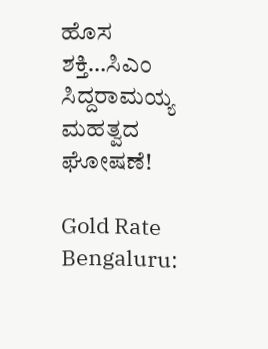ಹೊಸ ಶಕ್ತಿ…ಸಿಎಂ ಸಿದ್ದರಾಮಯ್ಯ ಮಹತ್ವದ ಘೋಷಣೆ!

Gold Rate Bengaluru: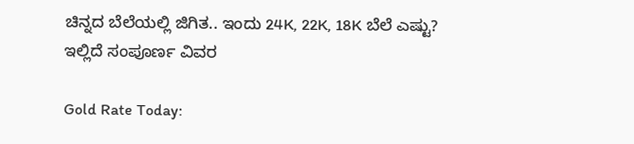ಚಿನ್ನದ ಬೆಲೆಯಲ್ಲಿ ಜಿಗಿತ.. ಇಂದು 24K, 22K, 18K ಬೆಲೆ ಎಷ್ಟು? ಇಲ್ಲಿದೆ ಸಂಪೂರ್ಣ ವಿವರ

Gold Rate Today: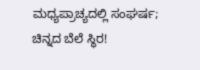ಮಧ್ಯಪ್ರಾಚ್ಯದಲ್ಲಿ ಸಂಘರ್ಷ; ಚಿನ್ನದ ಬೆಲೆ ಸ್ಥಿರ!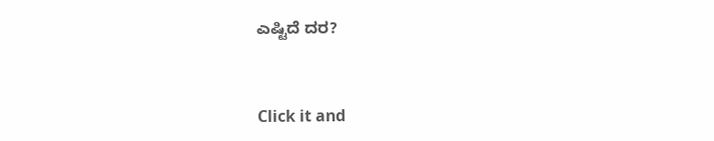ಎಷ್ಟಿದೆ ದರ?



Click it and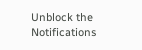Unblock the Notifications